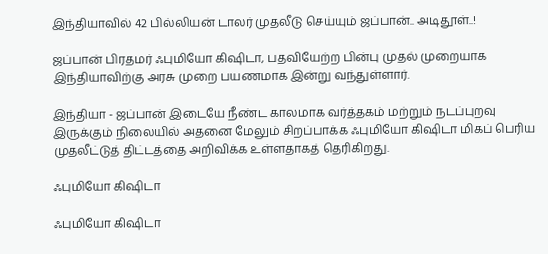இந்தியாவில் 42 பில்லியன் டாலர் முதலீடு செய்யும் ஜப்பான்.. அடிதூள்..!

ஜப்பான் பிரதமர் ஃபுமியோ கிஷிடா, பதவியேற்ற பின்பு முதல் முறையாக இந்தியாவிற்கு அரசு முறை பயணமாக இன்று வந்துள்ளார்.

இந்தியா - ஜப்பான் இடையே நீண்ட காலமாக வர்த்தகம் மற்றும் நடப்புறவு இருக்கும் நிலையில் அதனை மேலும் சிறப்பாக்க ஃபுமியோ கிஷிடா மிகப் பெரிய முதலீட்டுத் திட்டத்தை அறிவிக்க உள்ளதாகத் தெரிகிறது.

ஃபுமியோ கிஷிடா

ஃபுமியோ கிஷிடா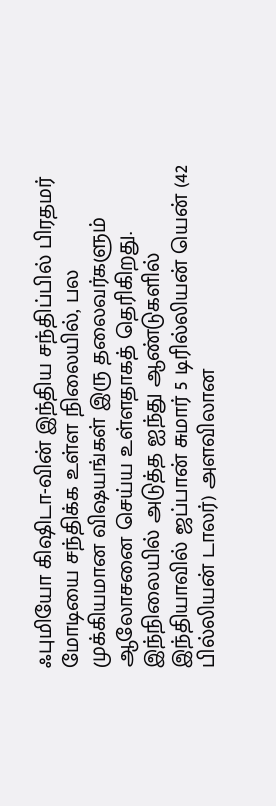ஃபுமியோ கிஷிடா-வின் இந்திய சந்திப்பில் பிரதமர் மோடியை சந்திக்க உள்ள நிலையில், பல முக்கியமான விஷயங்கள் இரு தலைவர்களும் ஆலோசனை செய்ய உள்ளதாகத் தெரிகிறது. இந்நிலையில் அடுத்த ஐந்து ஆண்டுகளில் இந்தியாவில் ஜப்பான் சுமார் 5 டிரில்லியன் யென் (42 பில்லியன் டாலர்) அளவிலான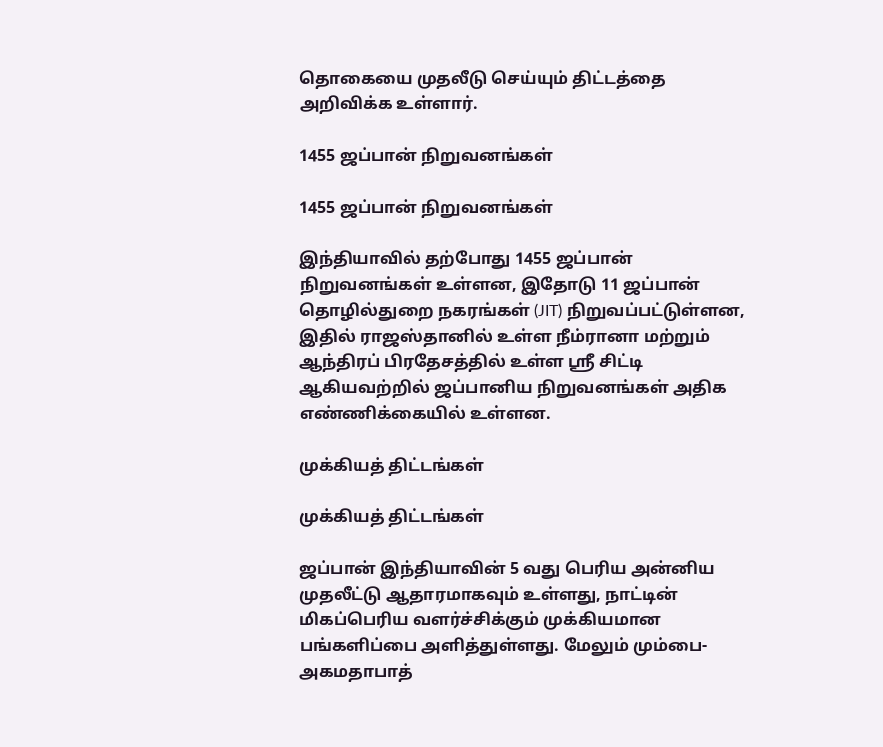தொகையை முதலீடு செய்யும் திட்டத்தை அறிவிக்க உள்ளார்.

1455 ஜப்பான் நிறுவனங்கள்

1455 ஜப்பான் நிறுவனங்கள்

இந்தியாவில் தற்போது 1455 ஜப்பான் நிறுவனங்கள் உள்ளன, இதோடு 11 ஜப்பான் தொழில்துறை நகரங்கள் (JIT) நிறுவப்பட்டுள்ளன, இதில் ராஜஸ்தானில் உள்ள நீம்ரானா மற்றும் ஆந்திரப் பிரதேசத்தில் உள்ள ஸ்ரீ சிட்டி ஆகியவற்றில் ஜப்பானிய நிறுவனங்கள் அதிக எண்ணிக்கையில் உள்ளன.

முக்கியத் திட்டங்கள்

முக்கியத் திட்டங்கள்

ஜப்பான் இந்தியாவின் 5 வது பெரிய அன்னிய முதலீட்டு ஆதாரமாகவும் உள்ளது, நாட்டின் மிகப்பெரிய வளர்ச்சிக்கும் முக்கியமான பங்களிப்பை அளித்துள்ளது. மேலும் மும்பை-அகமதாபாத்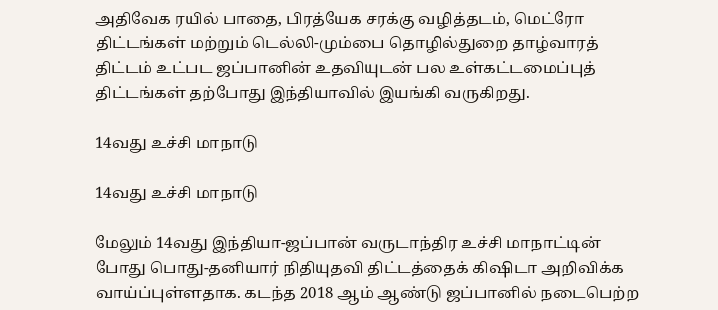அதிவேக ரயில் பாதை, பிரத்யேக சரக்கு வழித்தடம், மெட்ரோ திட்டங்கள் மற்றும் டெல்லி-மும்பை தொழில்துறை தாழ்வாரத் திட்டம் உட்பட ஜப்பானின் உதவியுடன் பல உள்கட்டமைப்புத் திட்டங்கள் தற்போது இந்தியாவில் இயங்கி வருகிறது.

14வது உச்சி மாநாடு

14வது உச்சி மாநாடு

மேலும் 14வது இந்தியா-ஜப்பான் வருடாந்திர உச்சி மாநாட்டின் போது பொது-தனியார் நிதியுதவி திட்டத்தைக் கிஷிடா அறிவிக்க வாய்ப்புள்ளதாக. கடந்த 2018 ஆம் ஆண்டு ஜப்பானில் நடைபெற்ற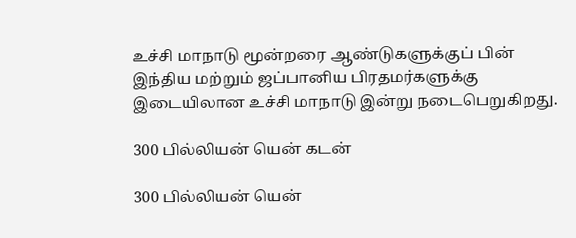உச்சி மாநாடு மூன்றரை ஆண்டுகளுக்குப் பின் இந்திய மற்றும் ஜப்பானிய பிரதமர்களுக்கு இடையிலான உச்சி மாநாடு இன்று நடைபெறுகிறது.

300 பில்லியன் யென் கடன்

300 பில்லியன் யென்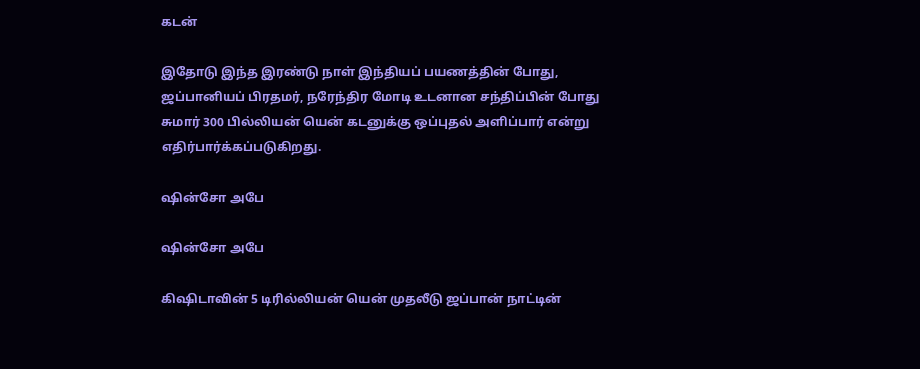கடன்

இதோடு இந்த இரண்டு நாள் இந்தியப் பயணத்தின் போது, ஜப்பானியப் பிரதமர், நரேந்திர மோடி உடனான சந்திப்பின் போது சுமார் 300 பில்லியன் யென் கடனுக்கு ஒப்புதல் அளிப்பார் என்று எதிர்பார்க்கப்படுகிறது.

ஷின்சோ அபே

ஷின்சோ அபே

கிஷிடாவின் 5 டிரில்லியன் யென் முதலீடு ஜப்பான் நாட்டின்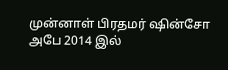முன்னாள் பிரதமர் ஷின்சோ அபே 2014 இல்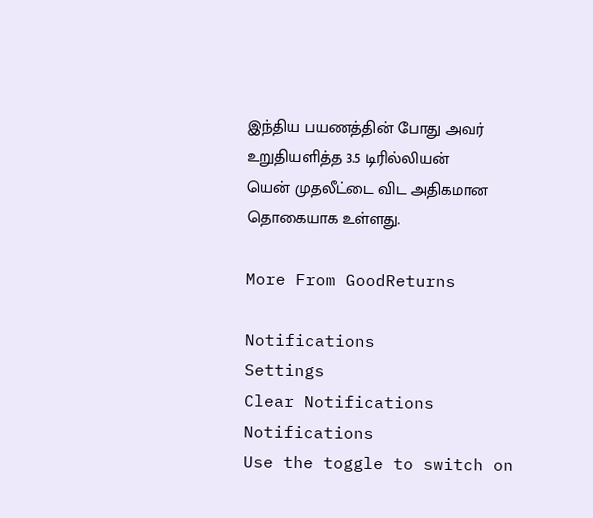இந்திய பயணத்தின் போது அவர் உறுதியளித்த 3.5 டிரில்லியன் யென் முதலீட்டை விட அதிகமான தொகையாக உள்ளது.

More From GoodReturns

Notifications
Settings
Clear Notifications
Notifications
Use the toggle to switch on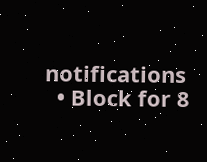notifications
  • Block for 8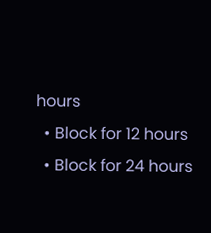hours
  • Block for 12 hours
  • Block for 24 hours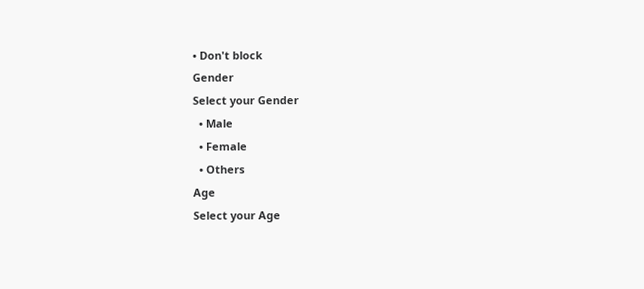• Don't block
Gender
Select your Gender
  • Male
  • Female
  • Others
Age
Select your Age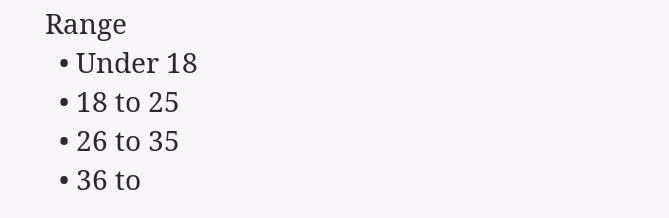Range
  • Under 18
  • 18 to 25
  • 26 to 35
  • 36 to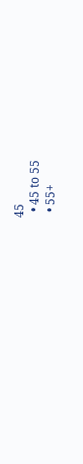45
  • 45 to 55
  • 55+